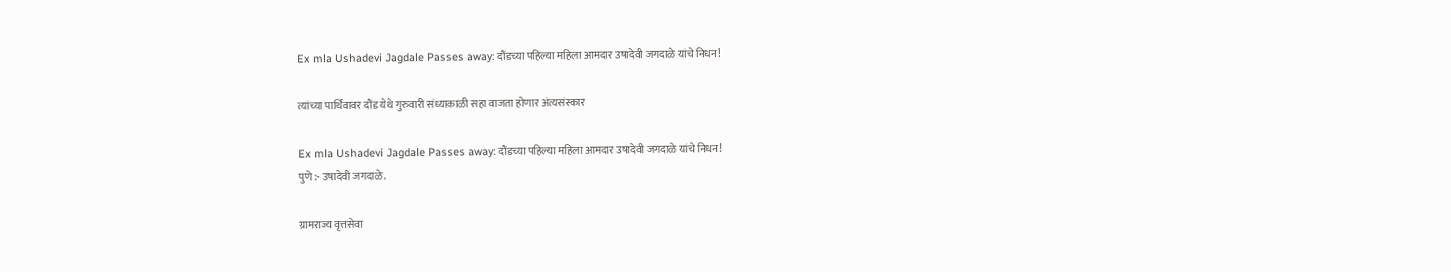Ex mla Ushadevi Jagdale Passes away: दौंडच्या पहिल्या महिला आमदार उषादेवी जगदाळे यांचे निधन!

त्यांच्या पार्थिवावर दौंड येथे गुरुवारी संध्याकाळी सहा वाजता होणार अंत्यसंस्कार

Ex mla Ushadevi Jagdale Passes away: दौंडच्या पहिल्या महिला आमदार उषादेवी जगदाळे यांचे निधन!
पुणे :- उषादेवी जगदाळे.

ग्रामराज्य वृत्तसेवा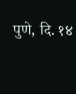पुणे, दि. १४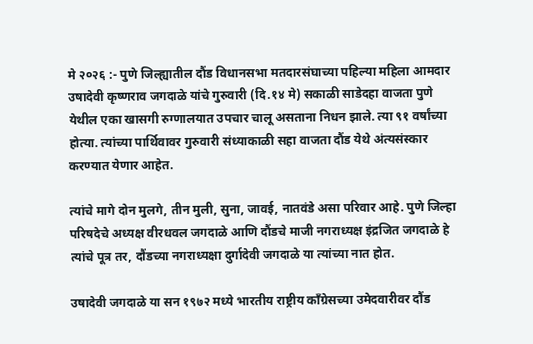मे २०२६ :- पुणे जिल्ह्यातील दौंड विधानसभा मतदारसंघाच्या पहिल्या महिला आमदार उषादेवी कृष्णराव जगदाळे यांचे गुरुवारी (दि.१४ मे) सकाळी साडेदहा वाजता पुणे येथील एका खासगी रुग्णालयात उपचार चालू असताना निधन झाले. त्या ९१ वर्षांच्या होत्या. त्यांच्या पार्थिवावर गुरुवारी संध्याकाळी सहा वाजता दौंड येथे अंत्यसंस्कार करण्यात येणार आहेत.

त्यांचे मागे दोन मुलगे, तीन मुली, सुना, जावई, नातवंडे असा परिवार आहे. पुणे जिल्हा परिषदेचे अध्यक्ष वीरधवल जगदाळे आणि दौंडचे माजी नगराध्यक्ष इंद्रजित जगदाळे हे त्यांचे पूत्र तर, दौंडच्या नगराध्यक्षा दुर्गादेवी जगदाळे या त्यांच्या नात होत.

उषादेवी जगदाळे या सन १९७२ मध्ये भारतीय राष्ट्रीय कॉंग्रेसच्या उमेदवारीवर दौंड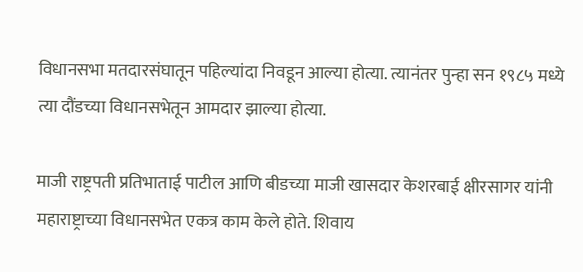विधानसभा मतदारसंघातून पहिल्यांदा निवडून आल्या होत्या. त्यानंतर पुन्हा सन १९८५ मध्ये त्या दौंडच्या विधानसभेतून आमदार झाल्या होत्या.

माजी राष्ट्रपती प्रतिभाताई पाटील आणि बीडच्या माजी खासदार केशरबाई क्षीरसागर यांनी महाराष्ट्राच्या विधानसभेत एकत्र काम केले होते. शिवाय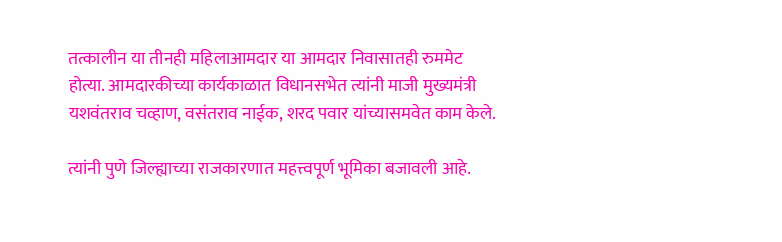तत्कालीन या तीनही महिलाआमदार या आमदार निवासातही रुममेट होत्या. आमदारकीच्या कार्यकाळात विधानसभेत त्यांनी माजी मुख्यमंत्री यशवंतराव चव्हाण, वसंतराव नाईक, शरद पवार यांच्यासमवेत काम केले.

त्यांनी पुणे जिल्ह्याच्या राजकारणात महत्त्वपूर्ण भूमिका बजावली आहे.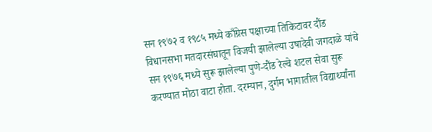सन १९७२ व १९८५ मध्ये काँग्रेस पक्षाच्या तिकिटावर दौंड विधानसभा मतदारसंघातून विजयी झालेल्या उषादेवी जगदाळे यांचे सन १९७६ मध्ये सुरू झालेल्या पुणे-दौंड रेल्वे शटल सेवा सुरू करण्यात मोठा वाटा होता. दरम्यान, दुर्गम भागातील विद्यार्थ्यांना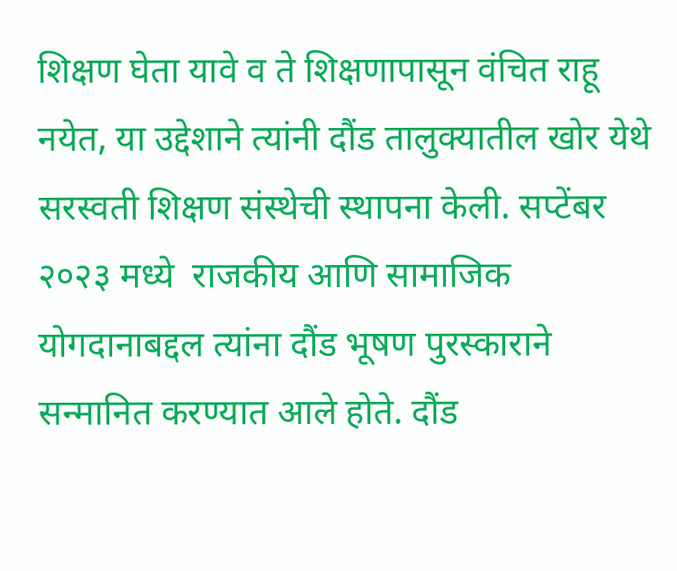शिक्षण घेता यावे व ते शिक्षणापासून वंचित राहू नयेत, या उद्देशाने त्यांनी दौंड तालुक्यातील खोर येथे सरस्वती शिक्षण संस्थेची स्थापना केली. सप्टेंबर २०२३ मध्ये  राजकीय आणि सामाजिक योगदानाबद्दल त्यांना दौंड भूषण पुरस्काराने सन्मानित करण्यात आले होते. दौंड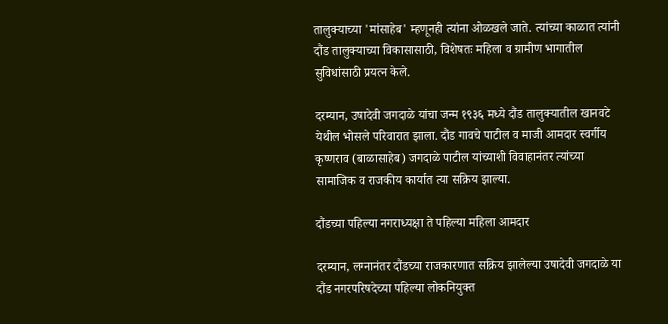तालुक्याच्या 'मांसाहेब' म्हणूनही त्यांना ओळखले जाते. त्यांच्या काळात त्यांनी दौंड तालुक्याच्या विकासासाठी, विशेषतः महिला व ग्रामीण भागातील सुविधांसाठी प्रयत्न केले.

दरम्यान, उषादेवी जगदाळे यांचा जन्म १९३६ मध्ये दौंड तालुक्यातील खानवटे येथील भोसले परिवारात झाला. दौंड गावचे पाटील व माजी आमदार स्वर्गीय कृष्णराव (बाळासाहेब) जगदाळे पाटील यांच्याशी विवाहानंतर त्यांच्या सामाजिक व राजकीय कार्यात त्या सक्रिय झाल्या.

दौंडच्या पहिल्या नगराध्यक्षा ते पहिल्या महिला आमदार

दरम्यान, लग्नानंतर दौंडच्या राजकारणात सक्रिय झालेल्या उषादेवी जगदाळे या दौंड नगरपरिषदेच्या पहिल्या लोकनियुक्त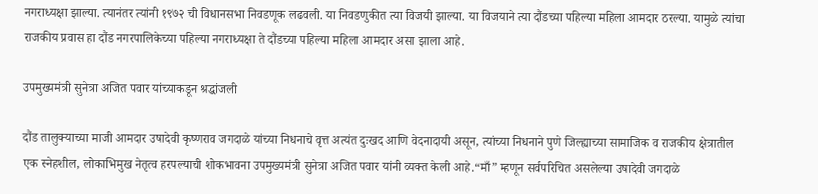नगराध्यक्षा झाल्या. त्यानंतर त्यांनी १९७२ ची विधानसभा निवडणूक लढवली. या निवडणुकीत त्या विजयी झाल्या. या विजयाने त्या दौंडच्या पहिल्या महिला आमदार ठरल्या. यामुळे त्यांचा राजकीय प्रवास हा दौंड नगरपालिकेच्या पहिल्या नगराध्यक्षा ते दौंडच्या पहिल्या महिला आमदार असा झाला आहे.

उपमुख्यमंत्री सुनेत्रा अजित पवार यांच्याकडून श्रद्धांजली

दौंड तालुक्याच्या माजी आमदार उषादेवी कृष्णराव जगदाळे यांच्या निधनाचे वृत्त अत्यंत दुःखद आणि वेदनादायी असून, त्यांच्या निधनाने पुणे जिल्ह्याच्या सामाजिक व राजकीय क्षेत्रातील एक स्नेहशील, लोकाभिमुख नेतृत्व हरपल्याची शोकभावना उपमुख्यमंत्री सुनेत्रा अजित पवार यांनी व्यक्त केली आहे.“माँ” म्हणून सर्वपरिचित असलेल्या उषादेवी जगदाळे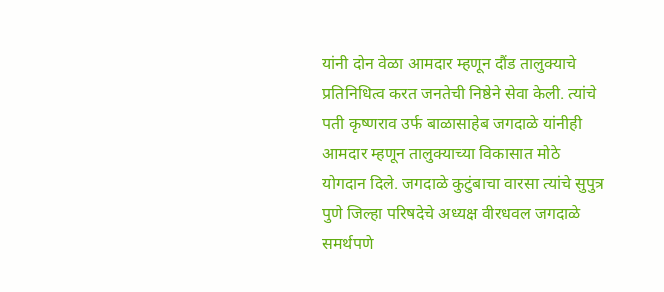यांनी दोन वेळा आमदार म्हणून दौंड तालुक्याचे प्रतिनिधित्व करत जनतेची निष्ठेने सेवा केली. त्यांचे पती कृष्णराव उर्फ बाळासाहेब जगदाळे यांनीही आमदार म्हणून तालुक्याच्या विकासात मोठे योगदान दिले. जगदाळे कुटुंबाचा वारसा त्यांचे सुपुत्र पुणे जिल्हा परिषदेचे अध्यक्ष वीरधवल जगदाळे समर्थपणे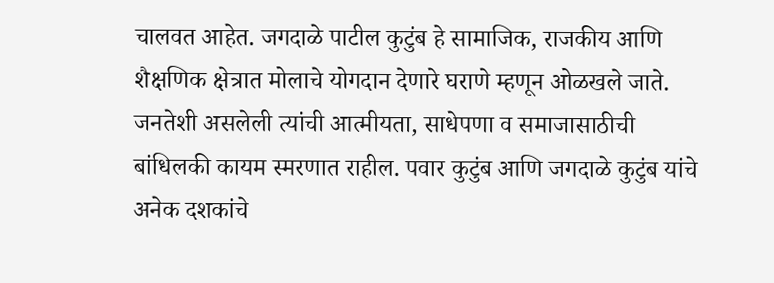चालवत आहेत. जगदाळे पाटील कुटुंब हे सामाजिक, राजकीय आणि शैक्षणिक क्षेत्रात मोलाचे योगदान देणारे घराणे म्हणून ओळखले जाते. जनतेशी असलेली त्यांची आत्मीयता, साधेपणा व समाजासाठीची बांधिलकी कायम स्मरणात राहील. पवार कुटुंब आणि जगदाळे कुटुंब यांचे अनेक दशकांचे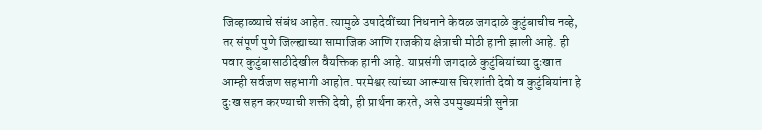जिव्हाळ्याचे संबंध आहेत. त्यामुळे उषादेवींच्या निधनाने केवळ जगदाळे कुटुंबाचीच नव्हे, तर संपूर्ण पुणे जिल्ह्याच्या सामाजिक आणि राजकीय क्षेत्राची मोठी हानी झाली आहे. ही पवार कुटुंबासाठीदेखील वैयक्तिक हानी आहे. याप्रसंगी जगदाळे कुटुंबियांच्या दुःखात आम्ही सर्वजण सहभागी आहोत. परमेश्वर त्यांच्या आत्म्यास चिरशांती देवो व कुटुंबियांना हे दुःख सहन करण्याची शक्ती देवो, ही प्रार्थना करते, असे उपमुख्यमंत्री सुनेत्रा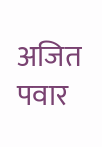अजित पवार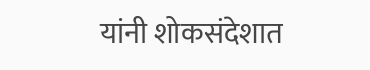यांनी शोकसंदेशात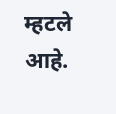म्हटले आहे.